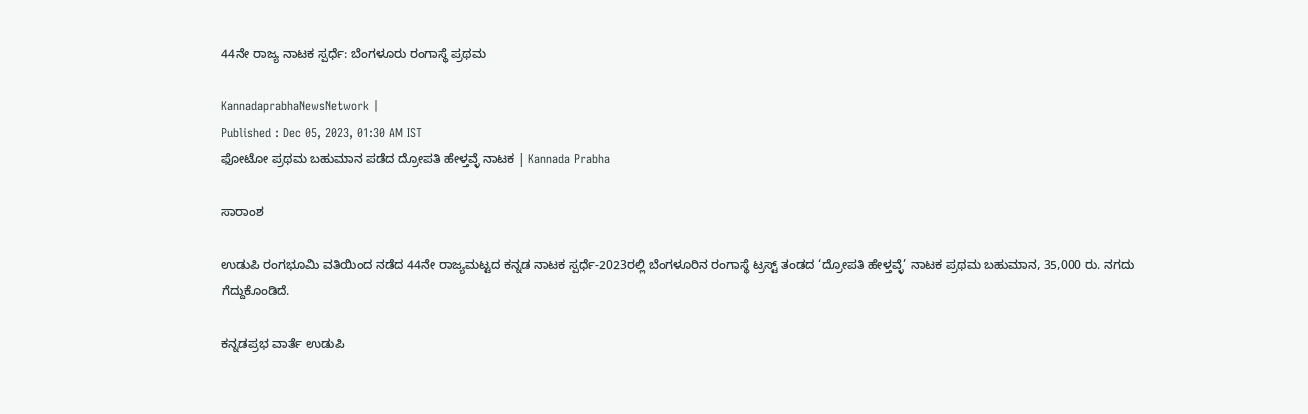44ನೇ ರಾಜ್ಯ ನಾಟಕ ಸ್ಪರ್ಧೆ: ಬೆಂಗಳೂರು ರಂಗಾಸ್ಥೆ ಪ್ರಥಮ

KannadaprabhaNewsNetwork |
Published : Dec 05, 2023, 01:30 AM IST
ಫೋಟೋ ಪ್ರಥಮ ಬಹುಮಾನ ಪಡೆದ ದ್ರೋಪತಿ ಹೇಳ್ತವ್ಳೆ ನಾಟಕ | Kannada Prabha

ಸಾರಾಂಶ

ಉಡುಪಿ ರಂಗಭೂಮಿ ವತಿಯಿಂದ ನಡೆದ 44ನೇ ರಾಜ್ಯಮಟ್ಟದ ಕನ್ನಡ ನಾಟಕ ಸ್ಪರ್ಧೆ-2023ರಲ್ಲಿ ಬೆಂಗಳೂರಿನ ರಂಗಾಸ್ಥೆ ಟ್ರಸ್ಟ್ ತಂಡದ ‘ದ್ರೋಪತಿ ಹೇಳ್ತವ್ಳೆ’ ನಾಟಕ ಪ್ರಥಮ ಬಹುಮಾನ, 35,000 ರು. ನಗದು ಗೆದ್ದುಕೊಂಡಿದೆ.

ಕನ್ನಡಪ್ರಭ ವಾರ್ತೆ ಉಡುಪಿ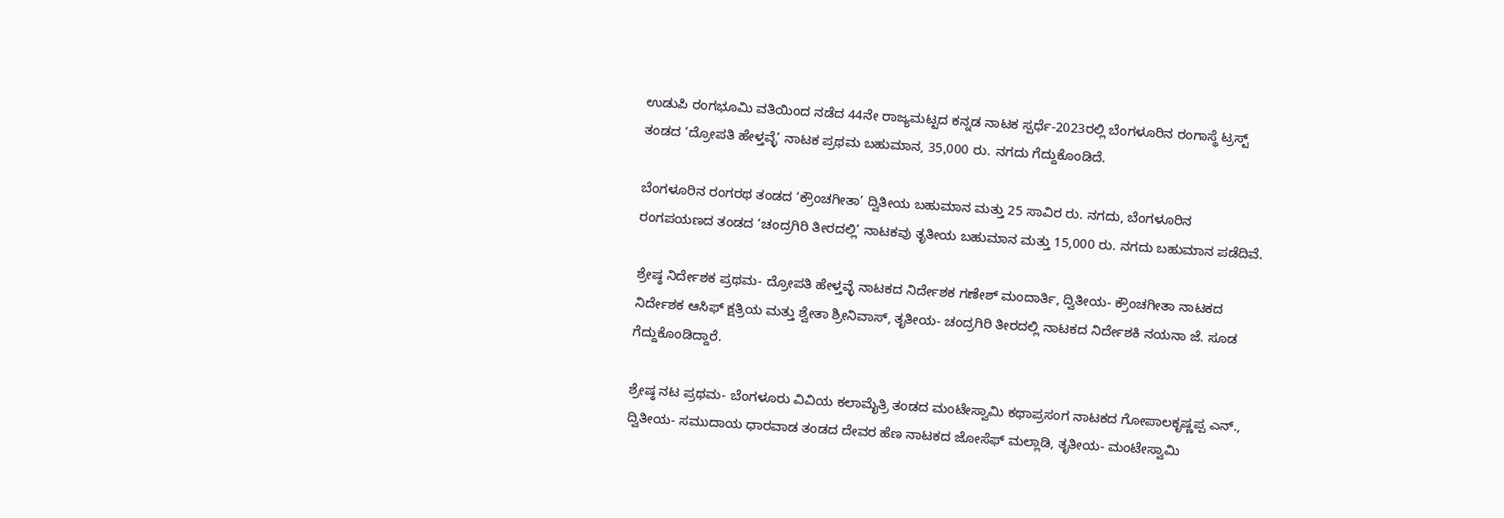ಉಡುಪಿ ರಂಗಭೂಮಿ ವತಿಯಿಂದ ನಡೆದ 44ನೇ ರಾಜ್ಯಮಟ್ಟದ ಕನ್ನಡ ನಾಟಕ ಸ್ಪರ್ಧೆ-2023ರಲ್ಲಿ ಬೆಂಗಳೂರಿನ ರಂಗಾಸ್ಥೆ ಟ್ರಸ್ಟ್ ತಂಡದ ‘ದ್ರೋಪತಿ ಹೇಳ್ತವ್ಳೆ’ ನಾಟಕ ಪ್ರಥಮ ಬಹುಮಾನ, 35,000 ರು. ನಗದು ಗೆದ್ದುಕೊಂಡಿದೆ.

ಬೆಂಗಳೂರಿನ ರಂಗರಥ ತಂಡದ ‘ಕ್ರೌಂಚಗೀತಾ’ ದ್ವಿತೀಯ ಬಹುಮಾನ ಮತ್ತು 25 ಸಾವಿರ ರು. ನಗದು, ಬೆಂಗಳೂರಿನ ರಂಗಪಯಣದ ತಂಡದ ‘ಚಂದ್ರಗಿರಿ ತೀರದಲ್ಲಿ’ ನಾಟಕವು ತೃತೀಯ ಬಹುಮಾನ ಮತ್ತು 15,000 ರು. ನಗದು ಬಹುಮಾನ ಪಡೆದಿವೆ.

ಶ್ರೇಷ್ಠ ನಿರ್ದೇಶಕ ಪ್ರಥಮ- ದ್ರೋಪತಿ ಹೇಳ್ತವ್ಳೆ ನಾಟಕದ ನಿರ್ದೇಶಕ ಗಣೇಶ್ ಮಂದಾರ್ತಿ, ದ್ವಿತೀಯ- ಕ್ರೌಂಚಗೀತಾ ನಾಟಕದ ನಿರ್ದೇಶಕ ಆಸಿಫ್ ಕ್ಷತ್ರಿಯ ಮತ್ತು ಶ್ವೇತಾ ಶ್ರೀನಿವಾಸ್, ತೃತೀಯ- ಚಂದ್ರಗಿರಿ ತೀರದಲ್ಲಿ ನಾಟಕದ ನಿರ್ದೇಶಕಿ ನಯನಾ ಜೆ. ಸೂಡ ಗೆದ್ದುಕೊಂಡಿದ್ದಾರೆ.

ಶ್ರೇಷ್ಠ ನಟ ಪ್ರಥಮ- ಬೆಂಗಳೂರು ವಿವಿಯ ಕಲಾಮೈತ್ರಿ ತಂಡದ ಮಂಟೇಸ್ವಾಮಿ ಕಥಾಪ್ರಸಂಗ ನಾಟಕದ ಗೋಪಾಲಕೃಷ್ಣಪ್ಪ ಎನ್., ದ್ವಿತೀಯ- ಸಮುದಾಯ ಧಾರವಾಡ ತಂಡದ ದೇವರ ಹೆಣ ನಾಟಕದ ಜೋಸೆಫ್ ಮಲ್ಲಾಡಿ, ತೃತೀಯ- ಮಂಟೇಸ್ವಾಮಿ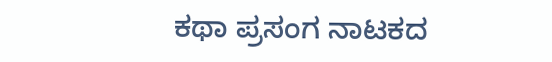ಕಥಾ ಪ್ರಸಂಗ ನಾಟಕದ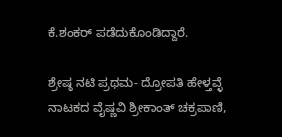ಕೆ.ಶಂಕರ್ ಪಡೆದುಕೊಂಡಿದ್ದಾರೆ.

ಶ್ರೇಷ್ಠ ನಟಿ ಪ್ರಥಮ- ದ್ರೋಪತಿ ಹೇಳ್ತವ್ಳೆ ನಾಟಕದ ವೈಷ್ಣವಿ ಶ್ರೀಕಾಂತ್ ಚಕ್ರಪಾಣಿ,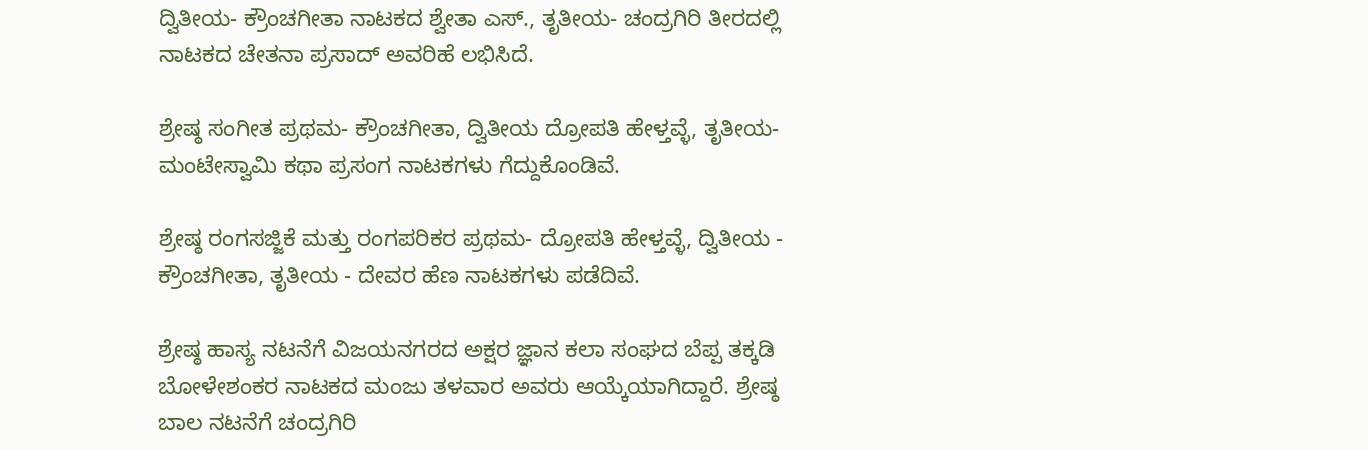ದ್ವಿತೀಯ- ಕ್ರೌಂಚಗೀತಾ ನಾಟಕದ ಶ್ವೇತಾ ಎಸ್., ತೃತೀಯ- ಚಂದ್ರಗಿರಿ ತೀರದಲ್ಲಿ ನಾಟಕದ ಚೇತನಾ ಪ್ರಸಾದ್ ಅವರಿಹೆ ಲಭಿಸಿದೆ.

ಶ್ರೇಷ್ಠ ಸಂಗೀತ ಪ್ರಥಮ- ಕ್ರೌಂಚಗೀತಾ, ದ್ವಿತೀಯ ದ್ರೋಪತಿ ಹೇಳ್ತವ್ಳೆ, ತೃತೀಯ- ಮಂಟೇಸ್ವಾಮಿ ಕಥಾ ಪ್ರಸಂಗ ನಾಟಕಗಳು ಗೆದ್ದುಕೊಂಡಿವೆ.

ಶ್ರೇಷ್ಠ ರಂಗಸಜ್ಜಿಕೆ ಮತ್ತು ರಂಗಪರಿಕರ ಪ್ರಥಮ- ದ್ರೋಪತಿ ಹೇಳ್ತವ್ಳೆ, ದ್ವಿತೀಯ - ಕ್ರೌಂಚಗೀತಾ, ತೃತೀಯ - ದೇವರ ಹೆಣ ನಾಟಕಗಳು ಪಡೆದಿವೆ.

ಶ್ರೇಷ್ಠ ಹಾಸ್ಯ ನಟನೆಗೆ ವಿಜಯನಗರದ ಅಕ್ಷರ ಜ್ಞಾನ ಕಲಾ ಸಂಘದ ಬೆಪ್ಪ ತಕ್ಕಡಿ ಬೋಳೇಶಂಕರ ನಾಟಕದ ಮಂಜು ತಳವಾರ ಅವರು ಆಯ್ಕೆಯಾಗಿದ್ದಾರೆ. ಶ್ರೇಷ್ಠ ಬಾಲ ನಟನೆಗೆ ಚಂದ್ರಗಿರಿ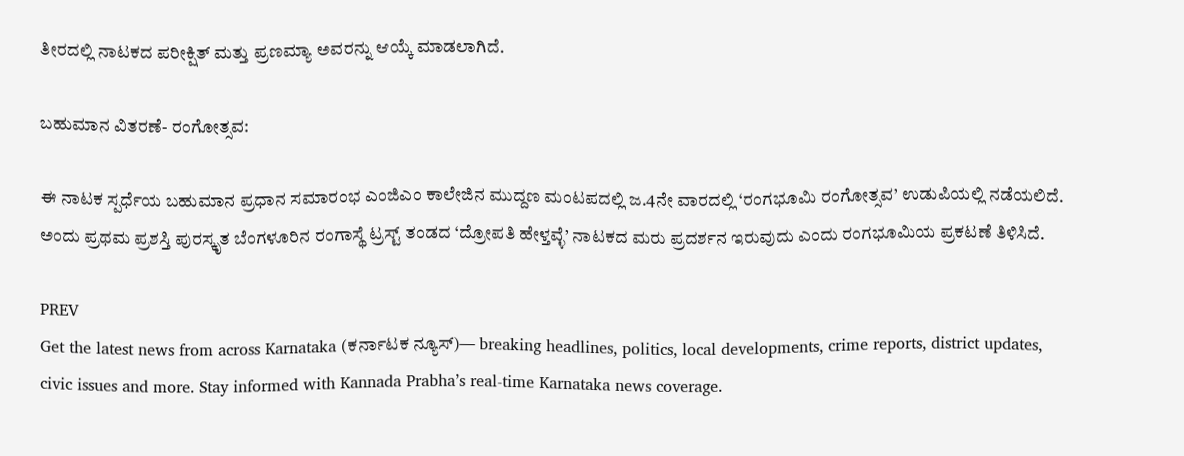ತೀರದಲ್ಲಿ ನಾಟಕದ ಪರೀಕ್ಷಿತ್ ಮತ್ತು ಪ್ರಣಮ್ಯಾ ಅವರನ್ನು ಆಯ್ಕೆ ಮಾಡಲಾಗಿದೆ.

ಬಹುಮಾನ ವಿತರಣೆ- ರಂಗೋತ್ಸವ:

ಈ ನಾಟಕ ಸ್ಪರ್ಧೆಯ ಬಹುಮಾನ ಪ್ರಧಾನ ಸಮಾರಂಭ ಎಂಜಿಎಂ ಕಾಲೇಜಿನ ಮುದ್ದಣ ಮಂಟಪದಲ್ಲಿ ಜ.4ನೇ ವಾರದಲ್ಲಿ ‘ರಂಗಭೂಮಿ ರಂಗೋತ್ಸವ’ ಉಡುಪಿಯಲ್ಲಿ ನಡೆಯಲಿದೆ. ಅಂದು ಪ್ರಥಮ ಪ್ರಶಸ್ತಿ ಪುರಸ್ಕೃತ ಬೆಂಗಳೂರಿನ ರಂಗಾಸ್ಥೆ ಟ್ರಸ್ಟ್ ತಂಡದ ‘ದ್ರೋಪತಿ ಹೇಳ್ತವ್ಳೆ’ ನಾಟಕದ ಮರು ಪ್ರದರ್ಶನ ಇರುವುದು ಎಂದು ರಂಗಭೂಮಿಯ ಪ್ರಕಟಣೆ ತಿಳಿಸಿದೆ.

PREV
Get the latest news from across Karnataka (ಕರ್ನಾಟಕ ನ್ಯೂಸ್)— breaking headlines, politics, local developments, crime reports, district updates, civic issues and more. Stay informed with Kannada Prabha’s real‑time Karnataka news coverage.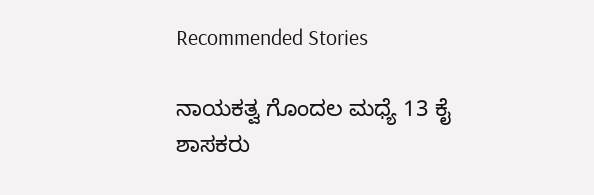Recommended Stories

ನಾಯಕತ್ವ ಗೊಂದಲ ಮಧ್ಯೆ 13 ಕೈ ಶಾಸಕರು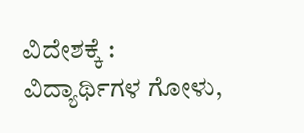ವಿದೇಶಕ್ಕೆ :
ವಿದ್ಯಾರ್ಥಿಗಳ ಗೋಳು,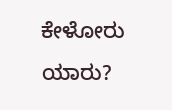ಕೇಳೋರು ಯಾರು?